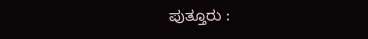ಪುತ್ತೂರು :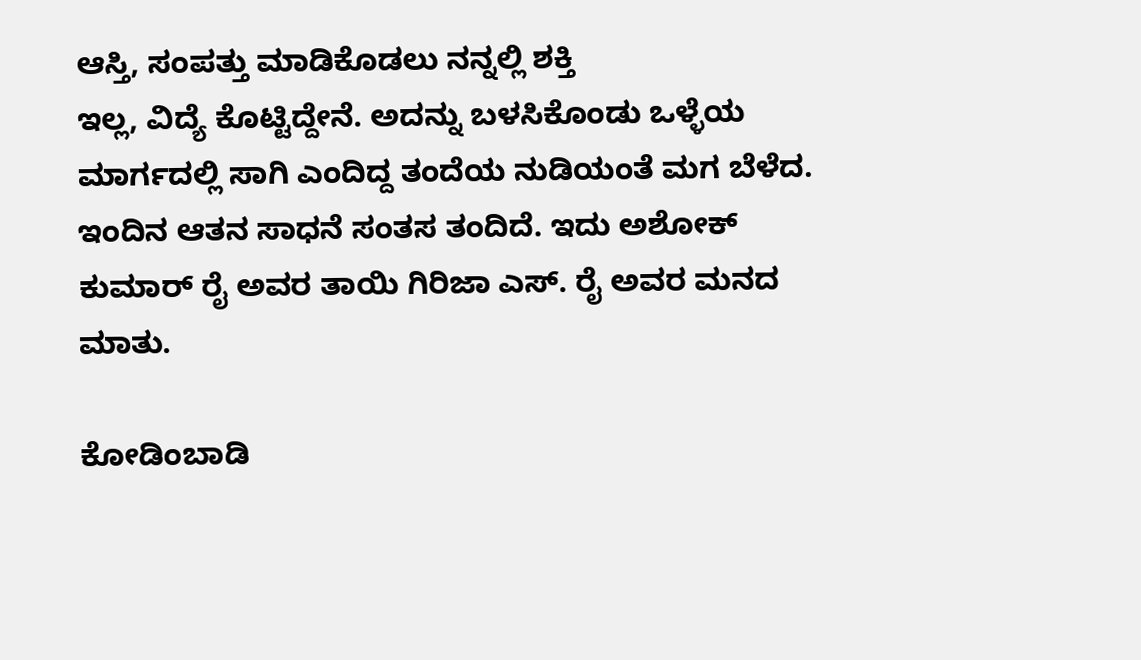ಆಸ್ತಿ, ಸಂಪತ್ತು ಮಾಡಿಕೊಡಲು ನನ್ನಲ್ಲಿ ಶಕ್ತಿ
ಇಲ್ಲ, ವಿದ್ಯೆ ಕೊಟ್ಟಿದ್ದೇನೆ. ಅದನ್ನು ಬಳಸಿಕೊಂಡು ಒಳ್ಳೆಯ
ಮಾರ್ಗದಲ್ಲಿ ಸಾಗಿ ಎಂದಿದ್ದ ತಂದೆಯ ನುಡಿಯಂತೆ ಮಗ ಬೆಳೆದ. ಇಂದಿನ ಆತನ ಸಾಧನೆ ಸಂತಸ ತಂದಿದೆ. ಇದು ಅಶೋಕ್ ಕುಮಾರ್ ರೈ ಅವರ ತಾಯಿ ಗಿರಿಜಾ ಎಸ್. ರೈ ಅವರ ಮನದ ಮಾತು.

ಕೋಡಿಂಬಾಡಿ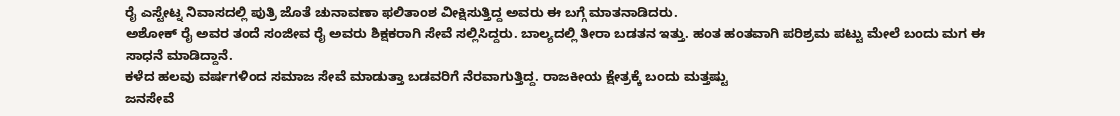ರೈ ಎಸ್ಟೇಟ್ನ ನಿವಾಸದಲ್ಲಿ ಪುತ್ರಿ ಜೊತೆ ಚುನಾವಣಾ ಫಲಿತಾಂಶ ವೀಕ್ಷಿಸುತ್ತಿದ್ದ ಅವರು ಈ ಬಗ್ಗೆ ಮಾತನಾಡಿದರು.
ಅಶೋಕ್ ರೈ ಅವರ ತಂದೆ ಸಂಜೀವ ರೈ ಅವರು ಶಿಕ್ಷಕರಾಗಿ ಸೇವೆ ಸಲ್ಲಿಸಿದ್ದರು. ಬಾಲ್ಯದಲ್ಲಿ ತೀರಾ ಬಡತನ ಇತ್ತು. ಹಂತ ಹಂತವಾಗಿ ಪರಿಶ್ರಮ ಪಟ್ಟು ಮೇಲೆ ಬಂದು ಮಗ ಈ ಸಾಧನೆ ಮಾಡಿದ್ದಾನೆ.
ಕಳೆದ ಹಲವು ವರ್ಷಗಳಿಂದ ಸಮಾಜ ಸೇವೆ ಮಾಡುತ್ತಾ ಬಡವರಿಗೆ ನೆರವಾಗುತ್ತಿದ್ದ. ರಾಜಕೀಯ ಕ್ಷೇತ್ರಕ್ಕೆ ಬಂದು ಮತ್ತಷ್ಟು
ಜನಸೇವೆ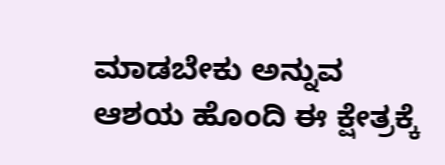ಮಾಡಬೇಕು ಅನ್ನುವ ಆಶಯ ಹೊಂದಿ ಈ ಕ್ಷೇತ್ರಕ್ಕೆ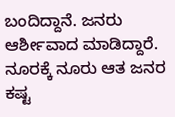ಬಂದಿದ್ದಾನೆ. ಜನರು ಆರ್ಶೀವಾದ ಮಾಡಿದ್ದಾರೆ. ನೂರಕ್ಕೆ ನೂರು ಆತ ಜನರ ಕಷ್ಟ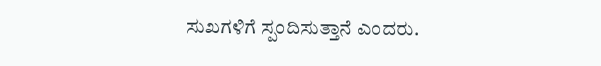ಸುಖಗಳಿಗೆ ಸ್ಪಂದಿಸುತ್ತಾನೆ ಎಂದರು.